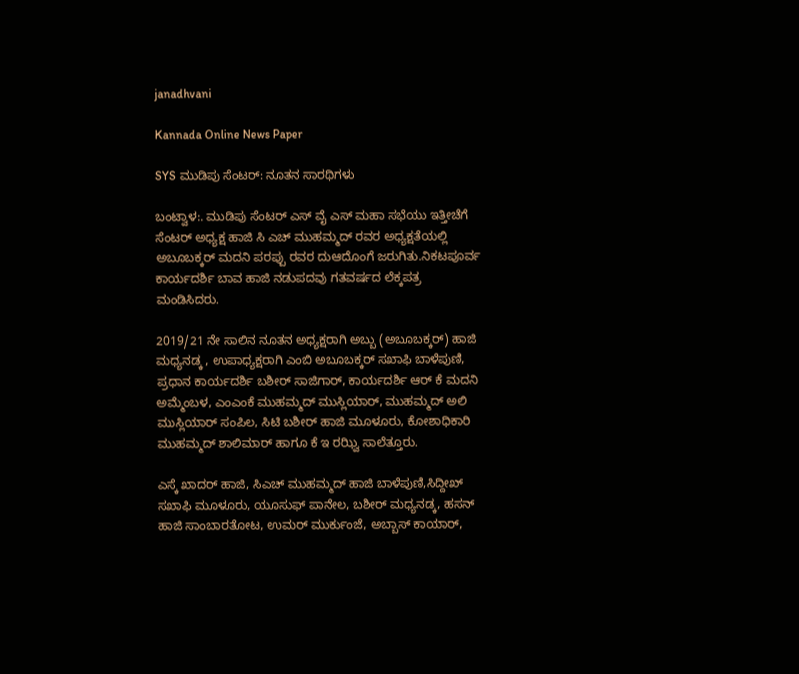janadhvani

Kannada Online News Paper

SYS ಮುಡಿಪು ಸೆಂಟರ್: ನೂತನ ಸಾರಥಿಗಳು

ಬಂಟ್ವಾಳ:. ಮುಡಿಪು ಸೆಂಟರ್ ಎಸ್ ವೈ ಎಸ್ ಮಹಾ ಸಭೆಯು ಇತ್ತೀಚೆಗೆ ಸೆಂಟರ್ ಅಧ್ಯಕ್ಷ ಹಾಜಿ ಸಿ ಎಚ್ ಮುಹಮ್ಮದ್ ರವರ ಅಧ್ಯಕ್ಷತೆಯಲ್ಲಿ ಅಬೂಬಕ್ಕರ್ ಮದನಿ ಪರಪ್ಪು ರವರ ದುಆದೊಂಗೆ ಜರುಗಿತು.ನಿಕಟಪೂರ್ವ ಕಾರ್ಯದರ್ಶಿ ಬಾವ ಹಾಜಿ ನಡುಪದವು ಗತವರ್ಷದ ಲೆಕ್ಕಪತ್ರ ಮಂಡಿಸಿದರು.

2019/21 ನೇ ಸಾಲಿನ ನೂತನ ಅಧ್ಯಕ್ಷರಾಗಿ ಅಬ್ಬು (ಅಬೂಬಕ್ಕರ್) ಹಾಜಿ ಮಧ್ಯನಡ್ಕ , ಉಪಾಧ್ಯಕ್ಷರಾಗಿ ಎಂಬಿ ಅಬೂಬಕ್ಕರ್ ಸಖಾಫಿ ಬಾಳೆಪುಣಿ, ಪ್ರಧಾನ ಕಾರ್ಯದರ್ಶಿ ಬಶೀರ್ ಸಾಜಿಗಾರ್, ಕಾರ್ಯದರ್ಶಿ ಆರ್ ಕೆ ಮದನಿ ಅಮ್ಮೆಂಬಳ, ಎಂಎಂಕೆ ಮುಹಮ್ಮದ್ ಮುಸ್ಲಿಯಾರ್, ಮುಹಮ್ಮದ್ ಅಲಿ ಮುಸ್ಲಿಯಾರ್ ಸಂಪಿಲ, ಸಿಟಿ ಬಶೀರ್ ಹಾಜಿ ಮೂಳೂರು, ಕೋಶಾಧಿಕಾರಿ ಮುಹಮ್ಮದ್ ಶಾಲಿಮಾರ್ ಹಾಗೂ ಕೆ ಇ ರಝ್ವಿ ಸಾಲೆತ್ತೂರು.

ಎಸ್ಕೆ ಖಾದರ್ ಹಾಜಿ, ಸಿಎಚ್ ಮುಹಮ್ಮದ್ ಹಾಜಿ ಬಾಳೆಪುಣಿ,ಸಿದ್ದೀಖ್ ಸಖಾಫಿ ಮೂಳೂರು, ಯೂಸುಫ್ ಪಾನೇಲ, ಬಶೀರ್ ಮಧ್ಯನಡ್ಕ, ಹಸನ್ ಹಾಜಿ ಸಾಂಬಾರತೋಟ, ಉಮರ್ ಮುರ್ಕುಂಜೆ, ಅಬ್ಬಾಸ್ ಕಾಯಾರ್,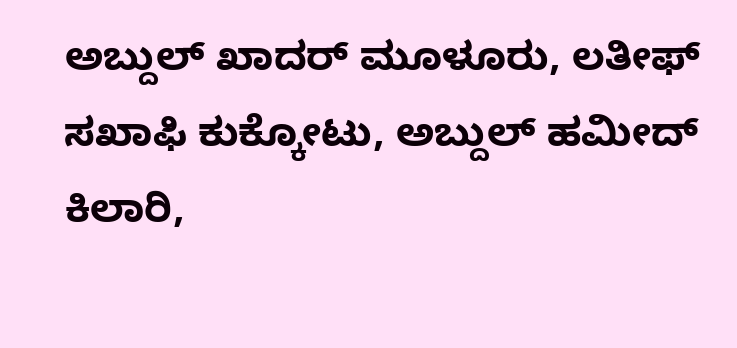ಅಬ್ದುಲ್ ಖಾದರ್ ಮೂಳೂರು, ಲತೀಫ್ ಸಖಾಫಿ ಕುಕ್ಕೋಟು, ಅಬ್ದುಲ್ ಹಮೀದ್ ಕಿಲಾರಿ,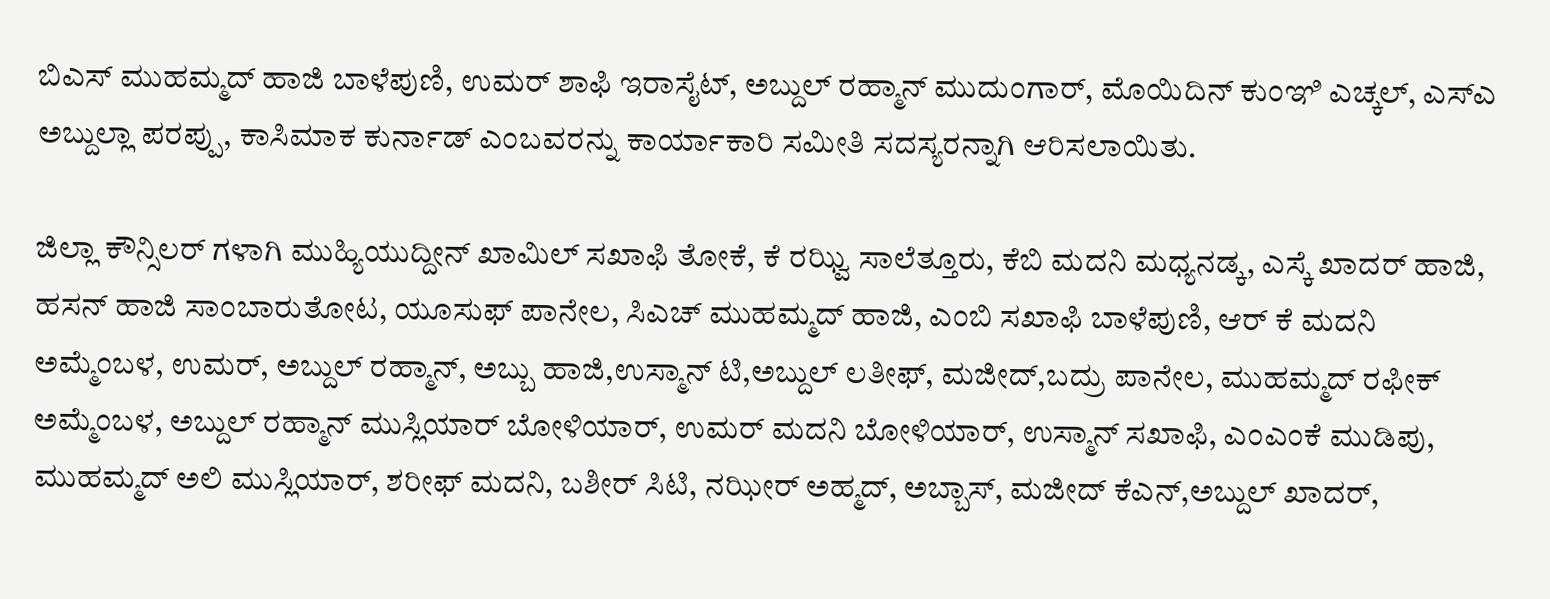ಬಿಎಸ್ ಮುಹಮ್ಮದ್ ಹಾಜಿ ಬಾಳೆಪುಣಿ, ಉಮರ್ ಶಾಫಿ ಇರಾಸೈಟ್, ಅಬ್ದುಲ್ ರಹ್ಮಾನ್ ಮುದುಂಗಾರ್, ಮೊಯಿದಿನ್ ಕುಂಞಿ ಎಚ್ಕಲ್, ಎಸ್ಎ ಅಬ್ದುಲ್ಲಾ ಪರಪ್ಪು, ಕಾಸಿಮಾಕ ಕುರ್ನಾಡ್ ಎಂಬವರನ್ನು ಕಾರ್ಯಾಕಾರಿ ಸಮೀತಿ ಸದಸ್ಯರನ್ನಾಗಿ ಆರಿಸಲಾಯಿತು.

ಜಿಲ್ಲಾ ಕೌನ್ಸಿಲರ್ ಗಳಾಗಿ ಮುಹ್ಯಿಯುದ್ದೀನ್ ಖಾಮಿಲ್ ಸಖಾಫಿ ತೋಕೆ, ಕೆ ರಝ್ವಿ ಸಾಲೆತ್ತೂರು, ಕೆಬಿ ಮದನಿ ಮಧ್ಯನಡ್ಕ, ಎಸ್ಕೆ ಖಾದರ್ ಹಾಜಿ, ಹಸನ್ ಹಾಜಿ ಸಾಂಬಾರುತೋಟ, ಯೂಸುಫ್ ಪಾನೇಲ, ಸಿಎಚ್ ಮುಹಮ್ಮದ್ ಹಾಜಿ, ಎಂಬಿ ಸಖಾಫಿ ಬಾಳೆಪುಣಿ, ಆರ್ ಕೆ ಮದನಿ ಅಮ್ಮೆಂಬಳ, ಉಮರ್, ಅಬ್ದುಲ್ ರಹ್ಮಾನ್, ಅಬ್ಬು ಹಾಜಿ,ಉಸ್ಮಾನ್ ಟಿ,ಅಬ್ದುಲ್ ಲತೀಫ್, ಮಜೀದ್,ಬದ್ರು ಪಾನೇಲ, ಮುಹಮ್ಮದ್ ರಫೀಕ್ ಅಮ್ಮೆಂಬಳ, ಅಬ್ದುಲ್ ರಹ್ಮಾನ್ ಮುಸ್ಲಿಯಾರ್ ಬೋಳಿಯಾರ್, ಉಮರ್ ಮದನಿ ಬೋಳಿಯಾರ್, ಉಸ್ಮಾನ್ ಸಖಾಫಿ, ಎಂಎಂಕೆ ಮುಡಿಪು, ಮುಹಮ್ಮದ್ ಅಲಿ ಮುಸ್ಲಿಯಾರ್, ಶರೀಫ್ ಮದನಿ, ಬಶೀರ್ ಸಿಟಿ, ನಝೀರ್ ಅಹ್ಮದ್, ಅಬ್ಬಾಸ್, ಮಜೀದ್ ಕೆಎನ್,ಅಬ್ದುಲ್ ಖಾದರ್,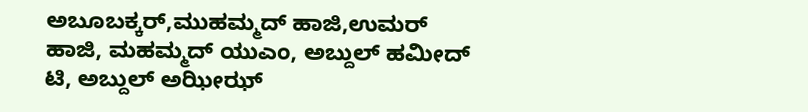ಅಬೂಬಕ್ಕರ್,ಮುಹಮ್ಮದ್ ಹಾಜಿ,ಉಮರ್ ಹಾಜಿ, ಮಹಮ್ಮದ್ ಯುಎಂ, ಅಬ್ದುಲ್ ಹಮೀದ್ ಟಿ, ಅಬ್ದುಲ್ ಅಝೀಝ್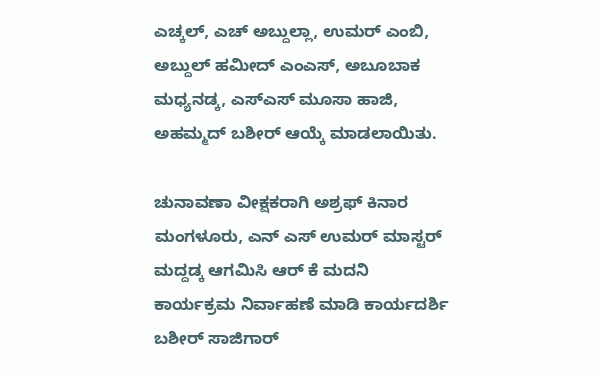ಎಚ್ಕಲ್, ಎಚ್ ಅಬ್ದುಲ್ಲಾ, ಉಮರ್ ಎಂಬಿ, ಅಬ್ದುಲ್ ಹಮೀದ್ ಎಂಎಸ್, ಅಬೂಬಾಕ ಮಧ್ಯನಡ್ಕ, ಎಸ್ಎಸ್ ಮೂಸಾ ಹಾಜಿ, ಅಹಮ್ಮದ್ ಬಶೀರ್ ಆಯ್ಕೆ ಮಾಡಲಾಯಿತು.

ಚುನಾವಣಾ ವೀಕ್ಷಕರಾಗಿ ಅಶ್ರಫ್ ಕಿನಾರ ಮಂಗಳೂರು, ಎನ್ ಎಸ್ ಉಮರ್ ಮಾಸ್ಟರ್ ಮದ್ದಡ್ಕ ಆಗಮಿಸಿ ಆರ್ ಕೆ ಮದನಿ ಕಾರ್ಯಕ್ರಮ ನಿರ್ವಾಹಣೆ ಮಾಡಿ ಕಾರ್ಯದರ್ಶಿ ಬಶೀರ್ ಸಾಜಿಗಾರ್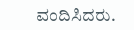ವಂದಿಸಿದರು.